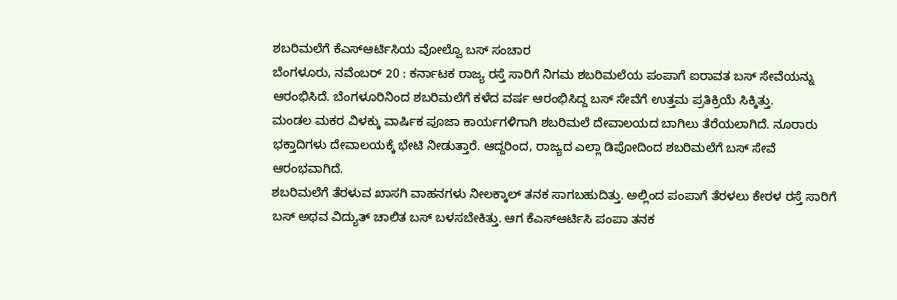ಶಬರಿಮಲೆಗೆ ಕೆಎಸ್ಆರ್ಟಿಸಿಯ ವೋಲ್ವೊ ಬಸ್ ಸಂಚಾರ
ಬೆಂಗಳೂರು, ನವೆಂಬರ್ 20 : ಕರ್ನಾಟಕ ರಾಜ್ಯ ರಸ್ತೆ ಸಾರಿಗೆ ನಿಗಮ ಶಬರಿಮಲೆಯ ಪಂಪಾಗೆ ಐರಾವತ ಬಸ್ ಸೇವೆಯನ್ನು ಆರಂಭಿಸಿದೆ. ಬೆಂಗಳೂರಿನಿಂದ ಶಬರಿಮಲೆಗೆ ಕಳೆದ ವರ್ಷ ಆರಂಭಿಸಿದ್ದ ಬಸ್ ಸೇವೆಗೆ ಉತ್ತಮ ಪ್ರತಿಕ್ರಿಯೆ ಸಿಕ್ಕಿತ್ತು.
ಮಂಡಲ ಮಕರ ವಿಳಕ್ಕು ವಾರ್ಷಿಕ ಪೂಜಾ ಕಾರ್ಯಗಳಿಗಾಗಿ ಶಬರಿಮಲೆ ದೇವಾಲಯದ ಬಾಗಿಲು ತೆರೆಯಲಾಗಿದೆ. ನೂರಾರು ಭಕ್ತಾದಿಗಳು ದೇವಾಲಯಕ್ಕೆ ಭೇಟಿ ನೀಡುತ್ತಾರೆ. ಆದ್ದರಿಂದ, ರಾಜ್ಯದ ಎಲ್ಲಾ ಡಿಪೋದಿಂದ ಶಬರಿಮಲೆಗೆ ಬಸ್ ಸೇವೆ ಆರಂಭವಾಗಿದೆ.
ಶಬರಿಮಲೆಗೆ ತೆರಳುವ ಖಾಸಗಿ ವಾಹನಗಳು ನೀಲಕ್ಕಾಲ್ ತನಕ ಸಾಗಬಹುದಿತ್ತು. ಅಲ್ಲಿಂದ ಪಂಪಾಗೆ ತೆರಳಲು ಕೇರಳ ರಸ್ತೆ ಸಾರಿಗೆ ಬಸ್ ಅಥವ ವಿದ್ಯುತ್ ಚಾಲಿತ ಬಸ್ ಬಳಸಬೇಕಿತ್ತು. ಆಗ ಕೆಎಸ್ಆರ್ಟಿಸಿ ಪಂಪಾ ತನಕ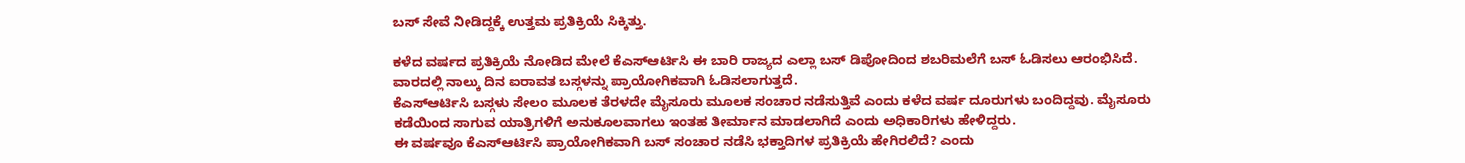ಬಸ್ ಸೇವೆ ನೀಡಿದ್ದಕ್ಕೆ ಉತ್ತಮ ಪ್ರತಿಕ್ರಿಯೆ ಸಿಕ್ಕಿತ್ತು.

ಕಳೆದ ವರ್ಷದ ಪ್ರತಿಕ್ರಿಯೆ ನೋಡಿದ ಮೇಲೆ ಕೆಎಸ್ಆರ್ಟಿಸಿ ಈ ಬಾರಿ ರಾಜ್ಯದ ಎಲ್ಲಾ ಬಸ್ ಡಿಪೋದಿಂದ ಶಬರಿಮಲೆಗೆ ಬಸ್ ಓಡಿಸಲು ಆರಂಭಿಸಿದೆ. ವಾರದಲ್ಲಿ ನಾಲ್ಕು ದಿನ ಐರಾವತ ಬಸ್ಗಳನ್ನು ಪ್ರಾಯೋಗಿಕವಾಗಿ ಓಡಿಸಲಾಗುತ್ತದೆ.
ಕೆಎಸ್ಆರ್ಟಿಸಿ ಬಸ್ಗಳು ಸೇಲಂ ಮೂಲಕ ತೆರಳದೇ ಮೈಸೂರು ಮೂಲಕ ಸಂಚಾರ ನಡೆಸುತ್ತಿವೆ ಎಂದು ಕಳೆದ ವರ್ಷ ದೂರುಗಳು ಬಂದಿದ್ದವು. ಮೈಸೂರು ಕಡೆಯಿಂದ ಸಾಗುವ ಯಾತ್ರಿಗಳಿಗೆ ಅನುಕೂಲವಾಗಲು ಇಂತಹ ತೀರ್ಮಾನ ಮಾಡಲಾಗಿದೆ ಎಂದು ಅಧಿಕಾರಿಗಳು ಹೇಳಿದ್ದರು.
ಈ ವರ್ಷವೂ ಕೆಎಸ್ಆರ್ಟಿಸಿ ಪ್ರಾಯೋಗಿಕವಾಗಿ ಬಸ್ ಸಂಚಾರ ನಡೆಸಿ ಭಕ್ತಾದಿಗಳ ಪ್ರತಿಕ್ರಿಯೆ ಹೇಗಿರಲಿದೆ? ಎಂದು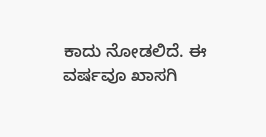ಕಾದು ನೋಡಲಿದೆ. ಈ ವರ್ಷವೂ ಖಾಸಗಿ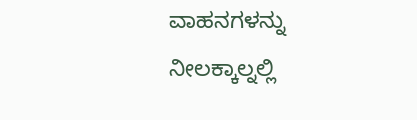ವಾಹನಗಳನ್ನು ನೀಲಕ್ಕಾಲ್ನಲ್ಲಿ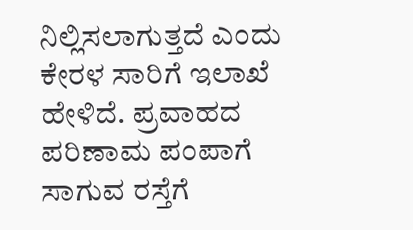ನಿಲ್ಲಿಸಲಾಗುತ್ತದೆ ಎಂದು ಕೇರಳ ಸಾರಿಗೆ ಇಲಾಖೆ ಹೇಳಿದೆ. ಪ್ರವಾಹದ ಪರಿಣಾಮ ಪಂಪಾಗೆ ಸಾಗುವ ರಸ್ತೆಗೆ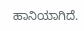ಹಾನಿಯಾಗಿದೆ.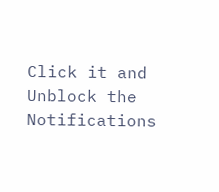Click it and Unblock the Notifications